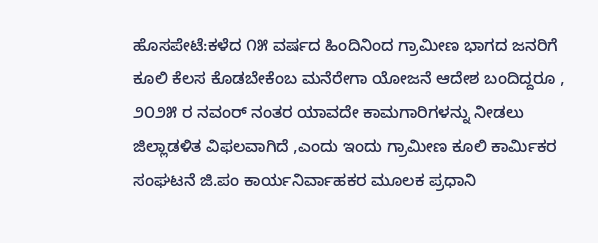ಹೊಸಪೇಟೆ:ಕಳೆದ ೧೫ ವರ್ಷದ ಹಿಂದಿನಿಂದ ಗ್ರಾಮೀಣ ಭಾಗದ ಜನರಿಗೆ ಕೂಲಿ ಕೆಲಸ ಕೊಡಬೇಕೆಂಬ ಮನೆರೇಗಾ ಯೋಜನೆ ಆದೇಶ ಬಂದಿದ್ದರೂ , ೨೦೨೫ ರ ನವಂರ್ ನಂತರ ಯಾವದೇ ಕಾಮಗಾರಿಗಳನ್ನು ನೀಡಲು ಜಿಲ್ಲಾಡಳಿತ ವಿಫಲವಾಗಿದೆ ,ಎಂದು ಇಂದು ಗ್ರಾಮೀಣ ಕೂಲಿ ಕಾರ್ಮಿಕರ ಸಂಘಟನೆ ಜಿ.ಪಂ ಕಾರ್ಯನಿರ್ವಾಹಕರ ಮೂಲಕ ಪ್ರಧಾನಿ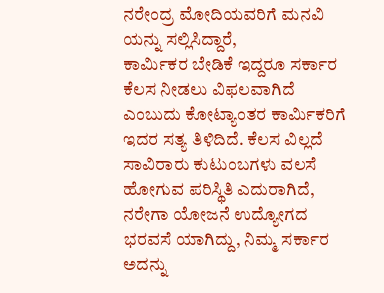ನರೇಂದ್ರ ಮೋದಿಯವರಿಗೆ ಮನವಿ ಯನ್ನು ಸಲ್ಲಿಸಿದ್ದಾರೆ,
ಕಾರ್ಮಿಕರ ಬೇಡಿಕೆ ಇದ್ದರೂ ಸರ್ಕಾರ ಕೆಲಸ ನೀಡಲು ವಿಫಲವಾಗಿದೆ ಎಂಬುದು ಕೋಟ್ಯಾಂತರ ಕಾರ್ಮಿಕರಿಗೆ ಇದರ ಸತ್ಯ ತಿಳಿದಿದೆ. ಕೆಲಸ ವಿಲ್ಲದೆ ಸಾವಿರಾರು ಕುಟುಂಬಗಳು ವಲಸೆ ಹೋಗುವ ಪರಿಸ್ಥಿತಿ ಎದುರಾಗಿದೆ, ನರೇಗಾ ಯೋಜನೆ ಉದ್ಯೋಗದ ಭರವಸೆ ಯಾಗಿದ್ದು, ನಿಮ್ಮ ಸರ್ಕಾರ ಅದನ್ನು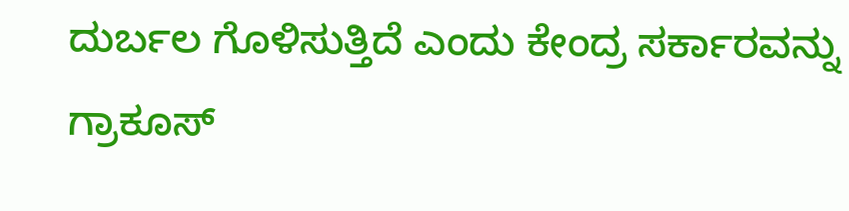ದುರ್ಬಲ ಗೊಳಿಸುತ್ತಿದೆ ಎಂದು ಕೇಂದ್ರ ಸರ್ಕಾರವನ್ನು ಗ್ರಾಕೂಸ್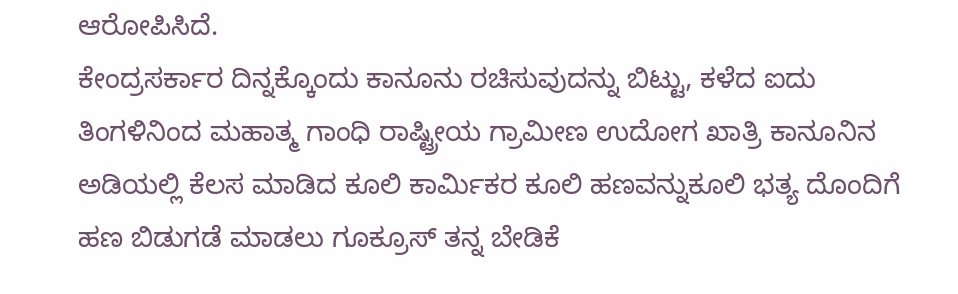ಆರೋಪಿಸಿದೆ.
ಕೇಂದ್ರಸರ್ಕಾರ ದಿನ್ನಕ್ಕೊಂದು ಕಾನೂನು ರಚಿಸುವುದನ್ನು ಬಿಟ್ಟು, ಕಳೆದ ಐದು ತಿಂಗಳಿನಿಂದ ಮಹಾತ್ಮ ಗಾಂಧಿ ರಾಷ್ಟ್ರೀಯ ಗ್ರಾಮೀಣ ಉದೋಗ ಖಾತ್ರಿ ಕಾನೂನಿನ ಅಡಿಯಲ್ಲಿ ಕೆಲಸ ಮಾಡಿದ ಕೂಲಿ ಕಾರ್ಮಿಕರ ಕೂಲಿ ಹಣವನ್ನುಕೂಲಿ ಭತ್ಯ ದೊಂದಿಗೆ ಹಣ ಬಿಡುಗಡೆ ಮಾಡಲು ಗೂಕ್ರೂಸ್ ತನ್ನ ಬೇಡಿಕೆ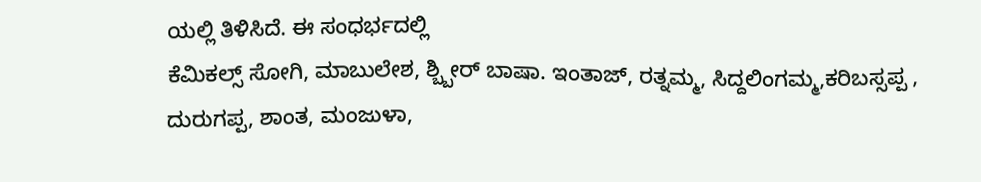ಯಲ್ಲಿ ತಿಳಿಸಿದೆ. ಈ ಸಂಧರ್ಭದಲ್ಲಿ
ಕೆಮಿಕಲ್ಸ್ ಸೋಗಿ, ಮಾಬುಲೇಶ, ಶ್ಬ್ಬೀರ್ ಬಾಷಾ. ಇಂತಾಜ್, ರತ್ನಮ್ಮ, ಸಿದ್ದಲಿಂಗಮ್ಮ,ಕರಿಬಸ್ಸಪ್ಪ , ದುರುಗಪ್ಪ, ಶಾಂತ, ಮಂಜುಳಾ,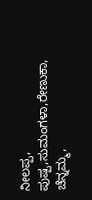ನೀಲಪ್ಪ, ಪುಷ್ಪ,ಸುಮಂಗಳಾ,ರೇಣುಕಾ, ಚೆನ್ನಮ್ಮ,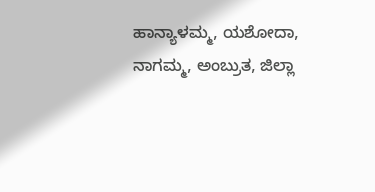ಹಾನ್ಯಾಳಮ್ಮ, ಯಶೋದಾ, ನಾಗಮ್ಮ, ಅಂಬ್ರುತ, ಜಿಲ್ಲಾ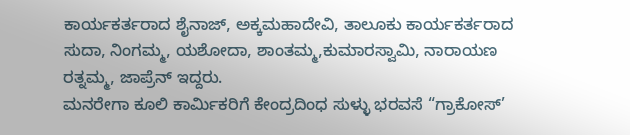ಕಾರ್ಯಕರ್ತರಾದ ಶೈನಾಜ್, ಅಕ್ಕಮಹಾದೇವಿ, ತಾಲೂಕು ಕಾರ್ಯಕರ್ತರಾದ ಸುದಾ, ನಿಂಗಮ್ಮ, ಯಶೋದಾ, ಶಾಂತಮ್ಮ,ಕುಮಾರಸ್ವಾಮಿ, ನಾರಾಯಣ ರತ್ನಮ್ಮ, ಜಾಪ್ರೆನ್ ಇದ್ದರು.
ಮನರೇಗಾ ಕೂಲಿ ಕಾರ್ಮಿಕರಿಗೆ ಕೇಂದ್ರದಿಂಧ ಸುಳ್ಳು ಭರವಸೆ “ಗ್ರಾಕೋಸ್’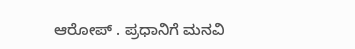ಆರೋಪ್ . ಪ್ರಧಾನಿಗೆ ಮನವಿ